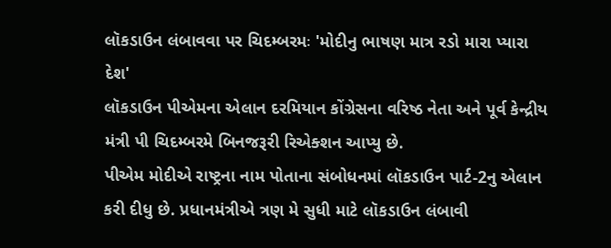લૉકડાઉન લંબાવવા પર ચિદમ્બરમઃ 'મોદીનુ ભાષણ માત્ર રડો મારા પ્યારા દેશ'
લૉકડાઉન પીએમના એલાન દરમિયાન કોંગ્રેસના વરિષ્ઠ નેતા અને પૂર્વ કેન્દ્રીય મંત્રી પી ચિદમ્બરમે બિનજરૂરી રિએક્શન આપ્યુ છે.
પીએમ મોદીએ રાષ્ટ્રના નામ પોતાના સંબોધનમાં લૉકડાઉન પાર્ટ-2નુ એલાન કરી દીધુ છે. પ્રધાનમંત્રીએ ત્રણ મે સુધી માટે લૉકડાઉન લંબાવી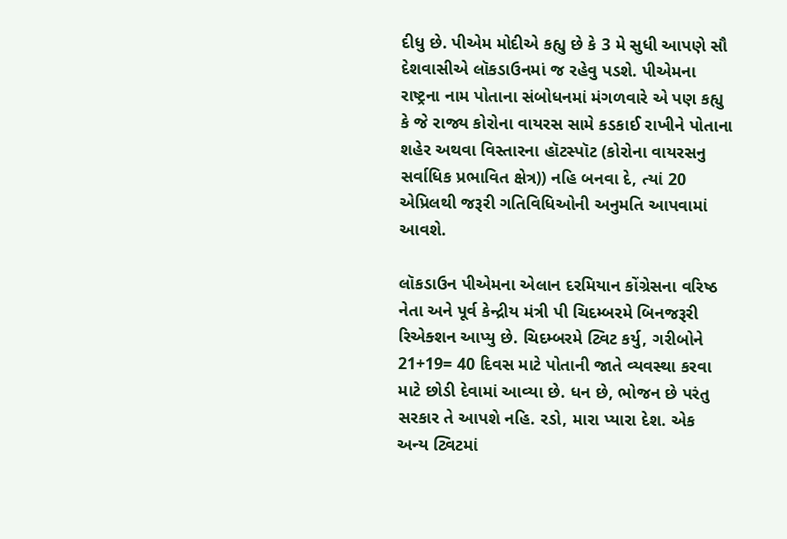દીધુ છે. પીએમ મોદીએ કહ્યુ છે કે 3 મે સુધી આપણે સૌ દેશવાસીએ લૉકડાઉનમાં જ રહેવુ પડશે. પીએમના રાષ્ટ્રના નામ પોતાના સંબોધનમાં મંગળવારે એ પણ કહ્યુ કે જે રાજ્ય કોરોના વાયરસ સામે કડકાઈ રાખીને પોતાના શહેર અથવા વિસ્તારના હૉટસ્પૉટ (કોરોના વાયરસનુ સર્વાધિક પ્રભાવિત ક્ષેત્ર)) નહિ બનવા દે, ત્યાં 20 એપ્રિલથી જરૂરી ગતિવિધિઓની અનુમતિ આપવામાં આવશે.

લૉકડાઉન પીએમના એલાન દરમિયાન કોંગ્રેસના વરિષ્ઠ નેતા અને પૂર્વ કેન્દ્રીય મંત્રી પી ચિદમ્બરમે બિનજરૂરી રિએક્શન આપ્યુ છે. ચિદમ્બરમે ટ્વિટ કર્યુ, ગરીબોને 21+19= 40 દિવસ માટે પોતાની જાતે વ્યવસ્થા કરવા માટે છોડી દેવામાં આવ્યા છે. ધન છે, ભોજન છે પરંતુ સરકાર તે આપશે નહિ. રડો, મારા પ્યારા દેશ. એક અન્ય ટ્વિટમાં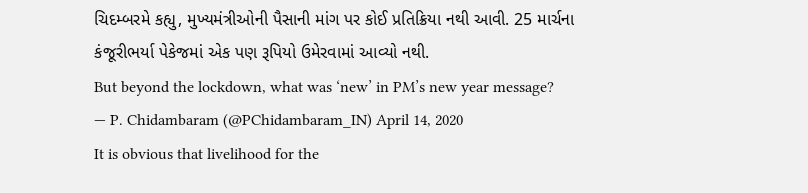ચિદમ્બરમે કહ્યુ, મુખ્યમંત્રીઓની પૈસાની માંગ પર કોઈ પ્રતિક્રિયા નથી આવી. 25 માર્ચના કંજૂરીભર્યા પેકેજમાં એક પણ રૂપિયો ઉમેરવામાં આવ્યો નથી.
But beyond the lockdown, what was ‘new’ in PM’s new year message?
— P. Chidambaram (@PChidambaram_IN) April 14, 2020
It is obvious that livelihood for the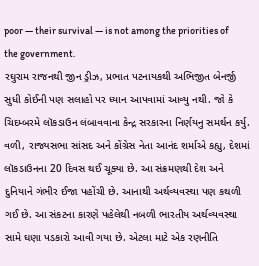poor — their survival — is not among the priorities of the government.
રઘુરામ રાજનથી જીન ડ્રીઝ, પ્રભાત પટનાયકથી અભિજીત બેનર્જી સુધી કોઈની પણ સલાહો પર ધ્યાન આપવામાં આવ્યુ નથી. જો કે ચિદમ્બરમે લૉકડાઉન લંબાવવાના કેન્દ્ર સરકારના નિર્ણયનુ સમર્થન કર્યુ. વળી, રાજ્યસભા સાંસદ અને કોંગ્રેસ નેતા આનંદ શર્માએ કહ્યુ, દેશમાં લૉકડાઉનના 20 દિવસ થઈ ચૂક્યા છે. આ સંક્રમણથી દેશ અને દુનિયાને ગંભીર ઈજા પહોંચી છે. આનાથી અર્થવ્યવસ્થા પણ કથળી ગઈ છે. આ સંકટના કારણે પહેલેથી નબળી ભારતીય અર્થવ્યવસ્થા સામે ઘણા પડકારો આવી ગયા છે. એટલા માટે એક રણનીતિ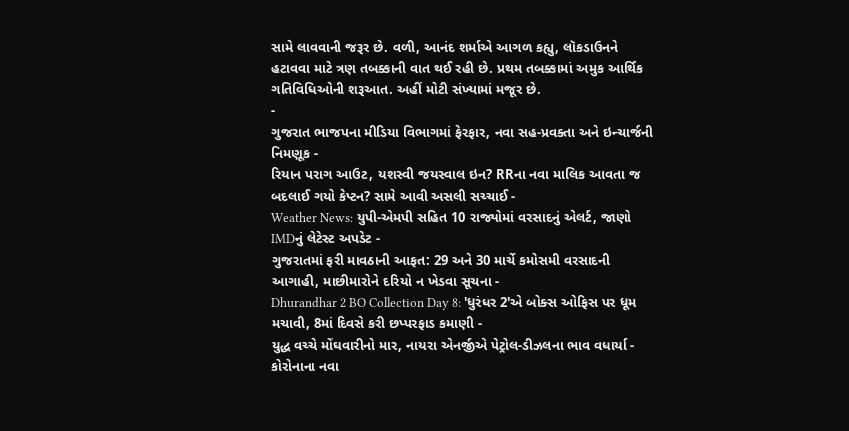સામે લાવવાની જરૂર છે. વળી, આનંદ શર્માએ આગળ કહ્યુ, લૉકડાઉનને હટાવવા માટે ત્રણ તબક્કાની વાત થઈ રહી છે. પ્રથમ તબક્કામાં અમુક આર્થિક ગતિવિધિઓની શરૂઆત. અહીં મોટી સંખ્યામાં મજૂર છે.
-
ગુજરાત ભાજપના મીડિયા વિભાગમાં ફેરફાર, નવા સહ-પ્રવક્તા અને ઇન્ચાર્જની નિમણૂક -
રિયાન પરાગ આઉટ, યશસ્વી જયસ્વાલ ઇન? RRના નવા માલિક આવતા જ બદલાઈ ગયો કેપ્ટન? સામે આવી અસલી સચ્ચાઈ -
Weather News: યુપી-એમપી સહિત 10 રાજ્યોમાં વરસાદનું એલર્ટ, જાણો IMDનું લેટેસ્ટ અપડેટ -
ગુજરાતમાં ફરી માવઠાની આફત: 29 અને 30 માર્ચે કમોસમી વરસાદની આગાહી, માછીમારોને દરિયો ન ખેડવા સૂચના -
Dhurandhar 2 BO Collection Day 8: 'ધુરંધર 2'એ બોક્સ ઓફિસ પર ધૂમ મચાવી, 8માં દિવસે કરી છપ્પરફાડ કમાણી -
યુદ્ધ વચ્ચે મોંઘવારીનો માર, નાયરા એનર્જીએ પેટ્રોલ-ડીઝલના ભાવ વધાર્યા -
કોરોનાના નવા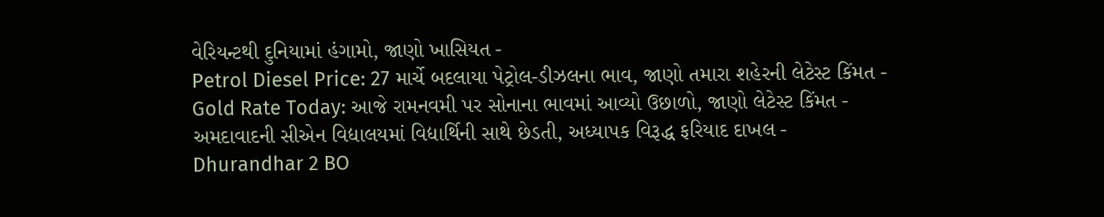વેરિયન્ટથી દુનિયામાં હંગામો, જાણો ખાસિયત -
Petrol Diesel Price: 27 માર્ચે બદલાયા પેટ્રોલ-ડીઝલના ભાવ, જાણો તમારા શહેરની લેટેસ્ટ કિંમત -
Gold Rate Today: આજે રામનવમી પર સોનાના ભાવમાં આવ્યો ઉછાળો, જાણો લેટેસ્ટ કિંમત -
અમદાવાદની સીએન વિદ્યાલયમાં વિદ્યાર્થિની સાથે છેડતી, અધ્યાપક વિરૂદ્ધ ફરિયાદ દાખલ -
Dhurandhar 2 BO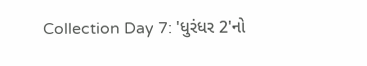Collection Day 7: 'ધુરંધર 2'નો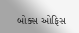બોક્સ ઓફિસ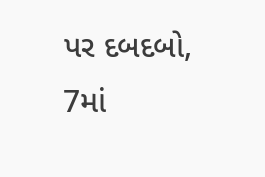પર દબદબો, 7માં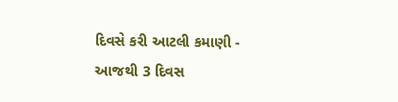દિવસે કરી આટલી કમાણી -
આજથી 3 દિવસ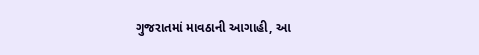ગુજરાતમાં માવઠાની આગાહી, આ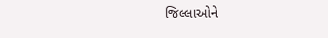જિલ્લાઓને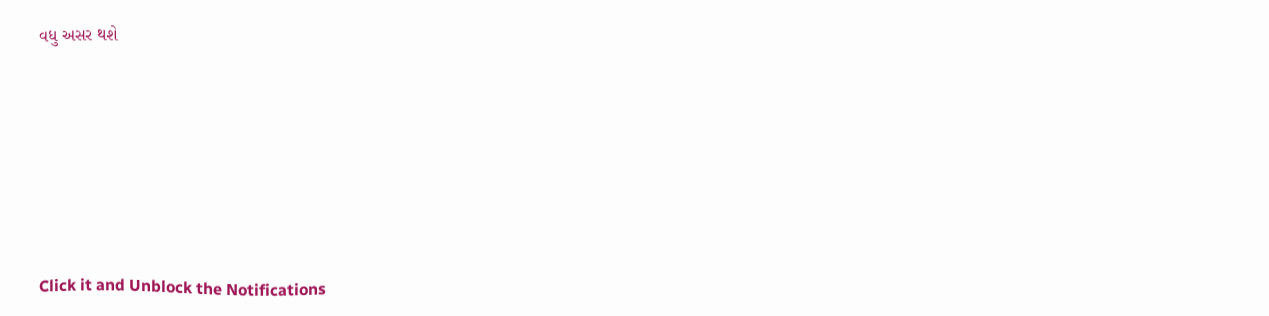વધુ અસર થશે








Click it and Unblock the Notifications